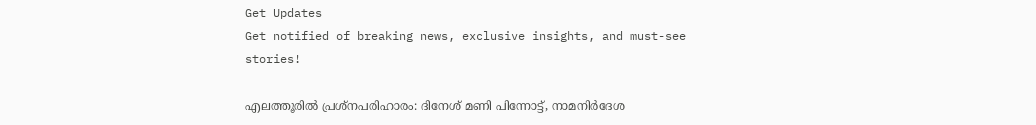Get Updates
Get notified of breaking news, exclusive insights, and must-see stories!

എലത്തൂരിൽ പ്രശ്നപരിഹാരം: ദിനേശ് മണി പിന്നോട്ട്, നാമനിർദേശ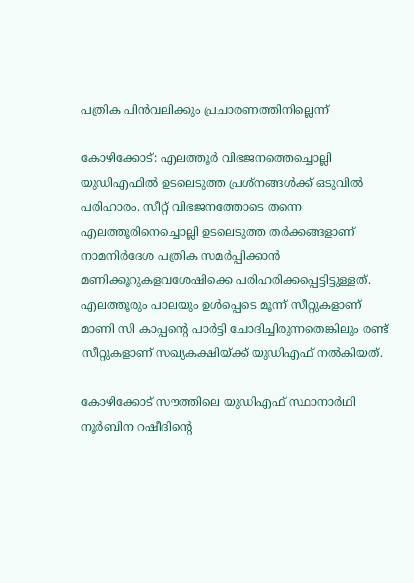പത്രിക പിൻവലിക്കും പ്രചാരണത്തിനില്ലെന്ന്

കോഴിക്കോട്: എലത്തൂർ വിഭജനത്തെച്ചൊല്ലി യുഡിഎഫിൽ ഉടലെടുത്ത പ്രശ്നങ്ങള്‍ക്ക് ഒടുവിൽ പരിഹാരം. സീറ്റ് വിഭജനത്തോടെ തന്നെ എലത്തൂരിനെച്ചൊല്ലി ഉടലെടുത്ത തർക്കങ്ങളാണ് നാമനിർദേശ പത്രിക സമർപ്പിക്കാൻ മണിക്കൂറുകളവശേഷിക്കെ പരിഹരിക്കപ്പെട്ടിട്ടുള്ളത്. എലത്തൂരും പാലയും ഉള്‍പ്പെടെ മൂന്ന് സീറ്റുകളാണ് മാണി സി കാപ്പന്റെ പാർട്ടി ചോദിച്ചിരുന്നതെങ്കിലും രണ്ട് സീറ്റുകളാണ് സഖ്യകക്ഷിയ്ക്ക് യുഡിഎഫ് നൽകിയത്.

കോഴിക്കോട് സൗത്തിലെ യുഡിഎഫ് സ്ഥാനാര്‍ഥി നൂര്‍ബിന റഷീദിന്റെ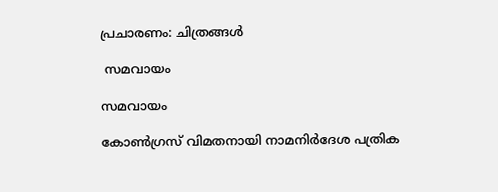പ്രചാരണം: ചിത്രങ്ങള്‍

 സമവായം

സമവായം

കോണ്‍ഗ്രസ് വിമതനായി നാമനിർദേശ പത്രിക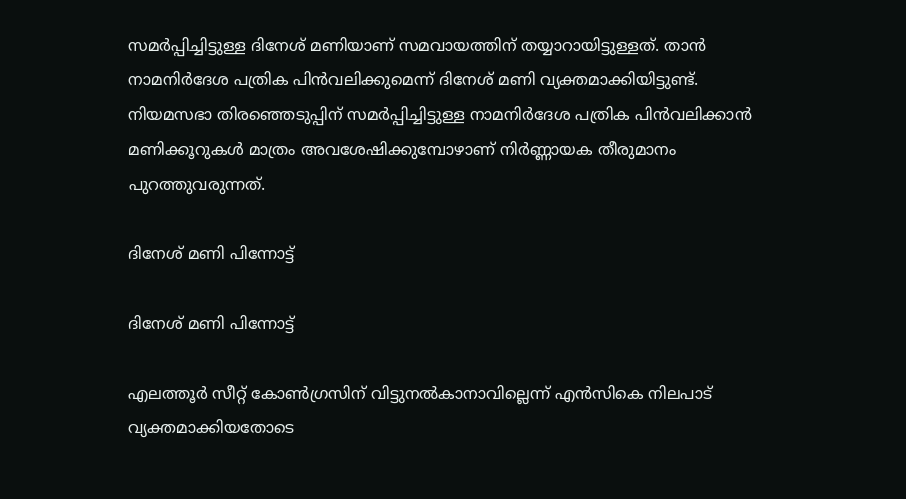സമർപ്പിച്ചിട്ടുള്ള ദിനേശ് മണിയാണ് സമവായത്തിന് തയ്യാറായിട്ടുള്ളത്. താൻ നാമനിര്‍ദേശ പത്രിക പിന്‍വലിക്കുമെന്ന് ദിനേശ് മണി വ്യക്തമാക്കിയിട്ടുണ്ട്. നിയമസഭാ തിരഞ്ഞെടുപ്പിന് സമർപ്പിച്ചിട്ടുള്ള നാമനിർദേശ പത്രിക പിന്‍വലിക്കാന്‍ മണിക്കൂറുകള്‍ മാത്രം അവശേഷിക്കുമ്പോഴാണ് നിർണ്ണായക തീരുമാനം പുറത്തുവരുന്നത്.

ദിനേശ് മണി പിന്നോട്ട്

ദിനേശ് മണി പിന്നോട്ട്

എലത്തൂർ സീറ്റ് കോൺഗ്രസിന് വിട്ടുനൽകാനാവില്ലെന്ന് എൻസികെ നിലപാട് വ്യക്തമാക്കിയതോടെ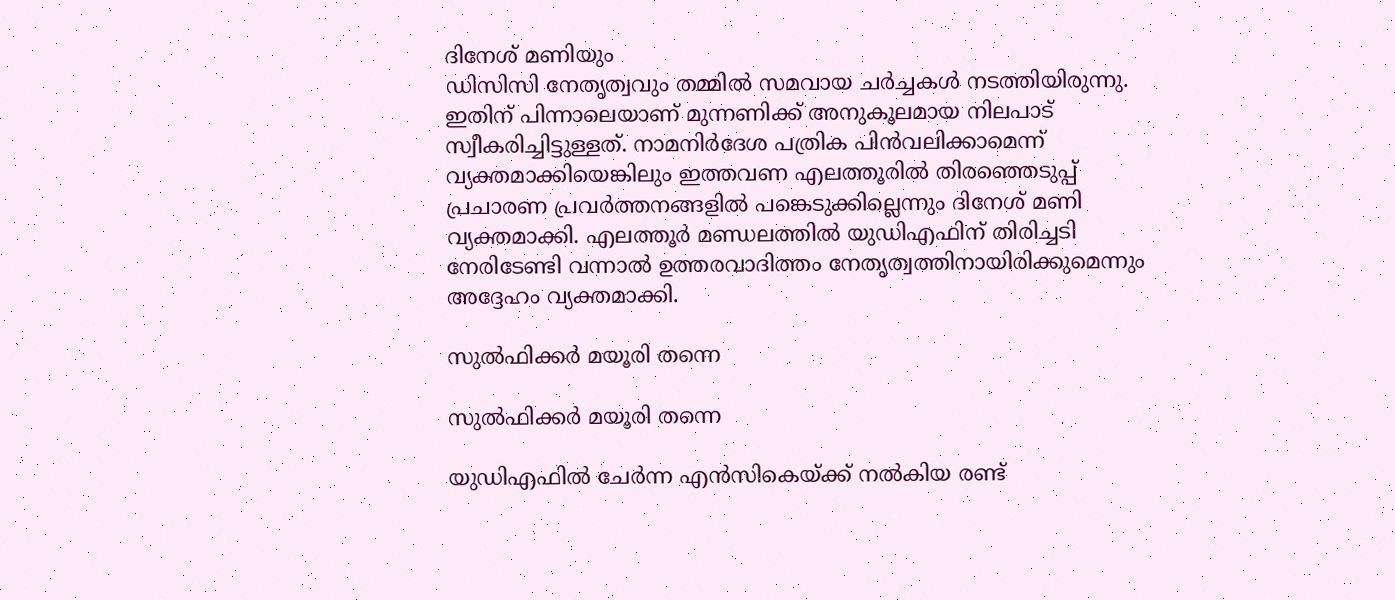ദിനേശ് മണിയും
ഡിസിസി നേതൃത്വവും തമ്മിൽ സമവായ ചര്‍ച്ചകള്‍ നടത്തിയിരുന്നു. ഇതിന് പിന്നാലെയാണ് മുന്നണിക്ക് അനുകൂലമായ നിലപാട് സ്വീകരിച്ചിട്ടുള്ളത്. നാമനിർദേശ പത്രിക പിൻവലിക്കാമെന്ന് വ്യക്തമാക്കിയെങ്കിലും ഇത്തവണ എലത്തൂരില്‍ തിരഞ്ഞെടുപ്പ് പ്രചാരണ പ്രവർത്തനങ്ങളിൽ പങ്കെടുക്കില്ലെന്നും ദിനേശ് മണി വ്യക്തമാക്കി. എലത്തൂർ മണ്ഡലത്തിൽ യുഡിഎഫിന് തിരിച്ചടി നേരിടേണ്ടി വന്നാൽ ഉത്തരവാദിത്തം നേതൃത്വത്തിനായിരിക്കുമെന്നും അദ്ദേഹം വ്യക്തമാക്കി.

സുല്‍ഫിക്കര്‍ മയൂരി തന്നെ

സുല്‍ഫിക്കര്‍ മയൂരി തന്നെ

യുഡിഎഫിൽ ചേർന്ന എൻസികെയ്ക്ക് നൽകിയ രണ്ട്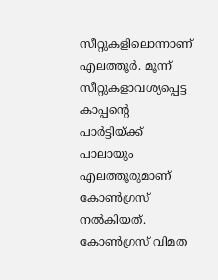സീറ്റുകളിലൊന്നാണ് എലത്തൂർ. മൂന്ന് സീറ്റുകളാവശ്യപ്പെട്ട കാപ്പന്റെ പാർട്ടിയ്ക്ക് പാലായും എലത്തൂരുമാണ് കോൺഗ്രസ് നൽകിയത്. കോൺഗ്രസ് വിമത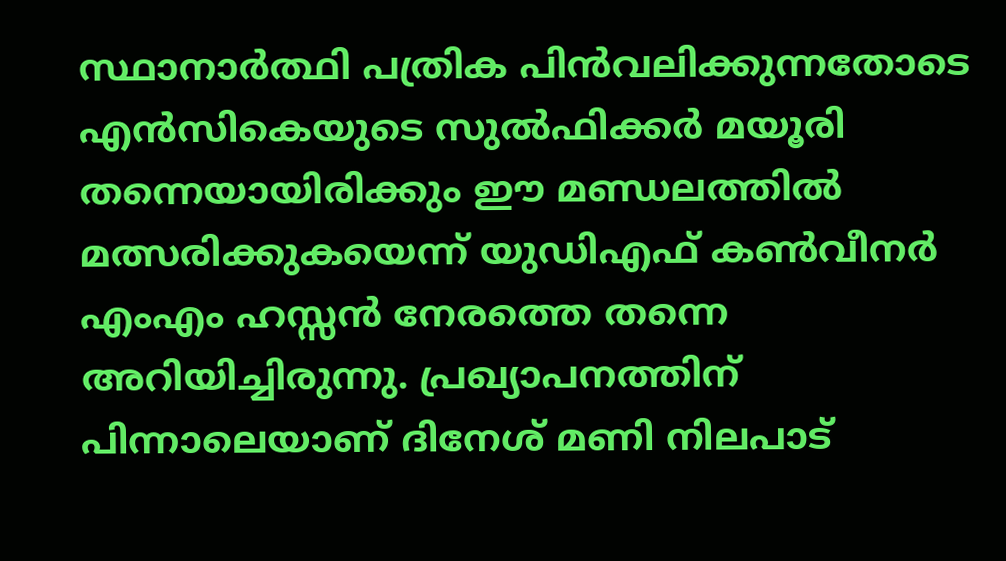സ്ഥാനാർത്ഥി പത്രിക പിൻവലിക്കുന്നതോടെ എന്‍സികെയുടെ സുല്‍ഫിക്കര്‍ മയൂരി തന്നെയായിരിക്കും ഈ മണ്ഡലത്തിൽ മത്സരിക്കുകയെന്ന് യുഡിഎഫ് കണ്‍വീനര്‍ എംഎം ഹസ്സന്‍ നേരത്തെ തന്നെ അറിയിച്ചിരുന്നു. പ്രഖ്യാപനത്തിന് പിന്നാലെയാണ് ദിനേശ് മണി നിലപാട്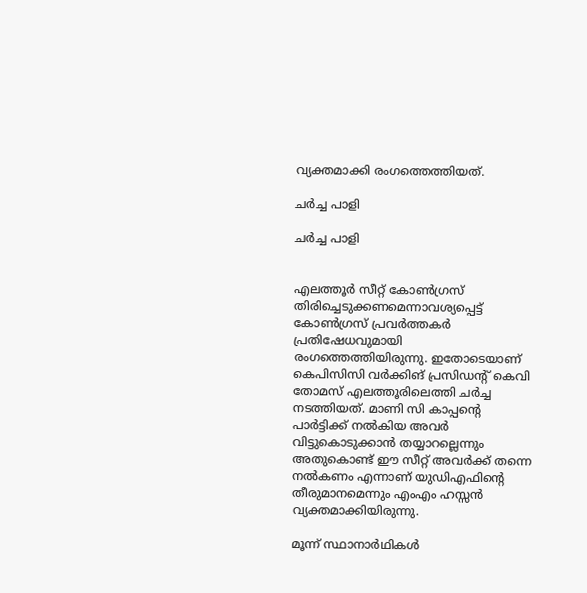വ്യക്തമാക്കി രംഗത്തെത്തിയത്.

ചർച്ച പാളി

ചർച്ച പാളി


എലത്തൂർ സീറ്റ് കോൺഗ്രസ് തിരിച്ചെടുക്കണമെന്നാവശ്യപ്പെട്ട് കോൺഗ്രസ് പ്രവർത്തകർ പ്രതിഷേധവുമായി രംഗത്തെത്തിയിരുന്നു. ഇതോടെയാണ് കെപിസിസി വര്‍ക്കിങ് പ്രസിഡന്റ് കെവി തോമസ് എലത്തൂരിലെത്തി ചര്‍ച്ച നടത്തിയത്. മാണി സി കാപ്പന്റെ പാര്‍ട്ടിക്ക് നല്‍കിയ അവര്‍ വിട്ടുകൊടുക്കാന്‍ തയ്യാറല്ലെന്നും അതുകൊണ്ട് ഈ സീറ്റ് അവര്‍ക്ക് തന്നെ നല്‍കണം എന്നാണ് യുഡിഎഫിന്റെ തീരുമാനമെന്നും എംഎം ഹസ്സന്‍ വ്യക്തമാക്കിയിരുന്നു.

മൂന്ന് സ്ഥാനാർഥികള്‍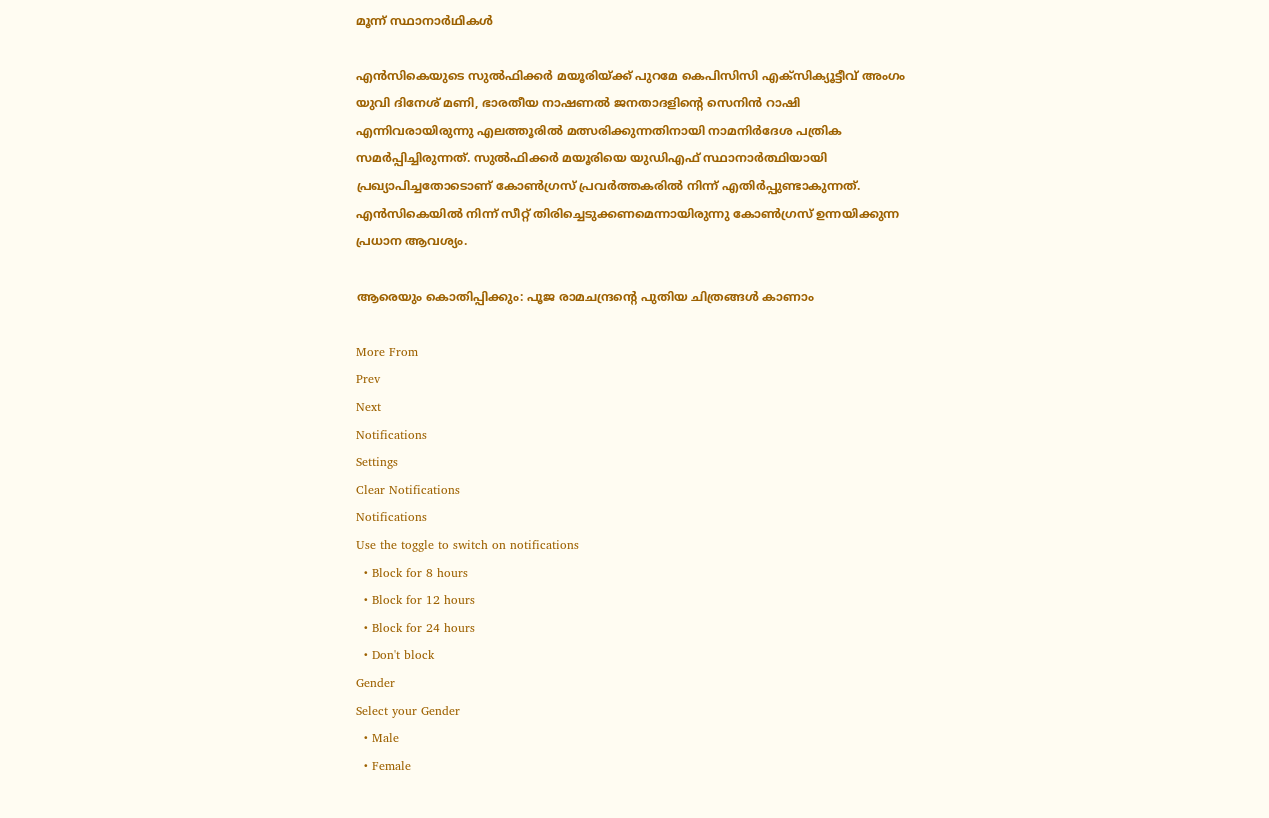മൂന്ന് സ്ഥാനാർഥികള്‍

എൻസികെയുടെ സുല്‍ഫിക്കര്‍ മയൂരിയ്ക്ക് പുറമേ കെപിസിസി എക്സിക്യൂട്ടീവ് അംഗം യുവി ദിനേശ് മണി, ഭാരതീയ നാഷണല്‍ ജനതാദളിന്റെ സെനിന്‍ റാഷി എന്നിവരായിരുന്നു എലത്തൂരിൽ മത്സരിക്കുന്നതിനായി നാമനിർദേശ പത്രിക സമര്‍പ്പിച്ചിരുന്നത്. സുല്‍ഫിക്കര്‍ മയൂരിയെ യുഡിഎഫ് സ്ഥാനാര്‍ത്ഥിയായി പ്രഖ്യാപിച്ചതോടൊണ് കോൺഗ്രസ് പ്രവർത്തകരിൽ നിന്ന് എതിർപ്പുണ്ടാകുന്നത്. എൻസികെയിൽ നിന്ന് സീറ്റ് തിരിച്ചെടുക്കണമെന്നായിരുന്നു കോൺഗ്രസ് ഉന്നയിക്കുന്ന പ്രധാന ആവശ്യം.

ആരെയും കൊതിപ്പിക്കും: പൂജ രാമചന്ദ്രന്റെ പുതിയ ചിത്രങ്ങള്‍ കാണാം

More From
Prev
Next
Notifications
Settings
Clear Notifications
Notifications
Use the toggle to switch on notifications
  • Block for 8 hours
  • Block for 12 hours
  • Block for 24 hours
  • Don't block
Gender
Select your Gender
  • Male
  • Female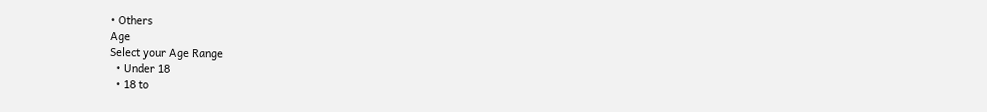• Others
Age
Select your Age Range
  • Under 18
  • 18 to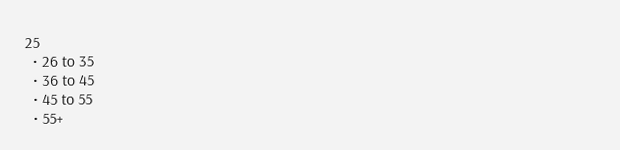25
  • 26 to 35
  • 36 to 45
  • 45 to 55
  • 55+